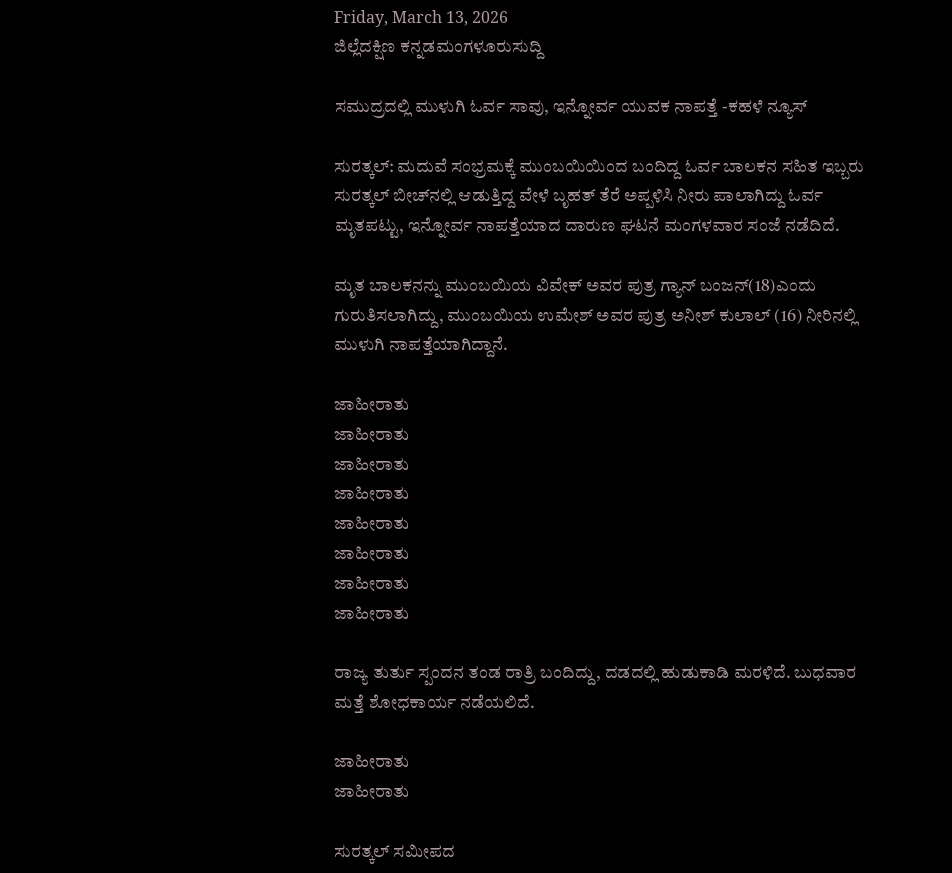Friday, March 13, 2026
ಜಿಲ್ಲೆದಕ್ಷಿಣ ಕನ್ನಡಮಂಗಳೂರುಸುದ್ದಿ

ಸಮುದ್ರದಲ್ಲಿ ಮುಳುಗಿ ಓರ್ವ ಸಾವು, ಇನ್ನೋರ್ವ ಯುವಕ ನಾಪತ್ತೆ -ಕಹಳೆ ನ್ಯೂಸ್

ಸುರತ್ಕಲ್‌: ಮದುವೆ ಸಂಭ್ರಮಕ್ಕೆ ಮುಂಬಯಿಯಿಂದ ಬಂದಿದ್ದ ಓರ್ವ ಬಾಲಕನ ಸಹಿತ ಇಬ್ಬರು ಸುರತ್ಕಲ್‌ ಬೀಚ್‌ನಲ್ಲಿ ಆಡುತ್ತಿದ್ದ ವೇಳೆ ಬೃಹತ್‌ ತೆರೆ ಅಪ್ಪಳಿಸಿ ನೀರು ಪಾಲಾಗಿದ್ದು ಓರ್ವ ಮೃತಪಟ್ಟು, ಇನ್ನೋರ್ವ ನಾಪತ್ತೆಯಾದ ದಾರುಣ ಘಟನೆ ಮಂಗಳವಾರ ಸಂಜೆ ನಡೆದಿದೆ.

ಮೃತ ಬಾಲಕನನ್ನು ಮುಂಬಯಿಯ ವಿವೇಕ್‌ ಅವರ ಪುತ್ರ ಗ್ಯಾನ್‌ ಬಂಜನ್‌(18)ಎಂದು ಗುರುತಿಸಲಾಗಿದ್ದು, ಮುಂಬಯಿಯ ಉಮೇಶ್‌ ಅವರ ಪುತ್ರ ಅನೀಶ್‌ ಕುಲಾಲ್‌ (16) ನೀರಿನಲ್ಲಿ ಮುಳುಗಿ ನಾಪತ್ತೆಯಾಗಿದ್ದಾನೆ.

ಜಾಹೀರಾತು
ಜಾಹೀರಾತು
ಜಾಹೀರಾತು
ಜಾಹೀರಾತು
ಜಾಹೀರಾತು
ಜಾಹೀರಾತು
ಜಾಹೀರಾತು
ಜಾಹೀರಾತು

ರಾಜ್ಯ ತುರ್ತು ಸ್ಪಂದನ ತಂಡ ರಾತ್ರಿ ಬಂದಿದ್ದು, ದಡದಲ್ಲಿ ಹುಡುಕಾಡಿ ಮರಳಿದೆ. ಬುಧವಾರ ಮತ್ತೆ ಶೋಧಕಾರ್ಯ ನಡೆಯಲಿದೆ.

ಜಾಹೀರಾತು
ಜಾಹೀರಾತು

ಸುರತ್ಕಲ್‌ ಸಮೀಪದ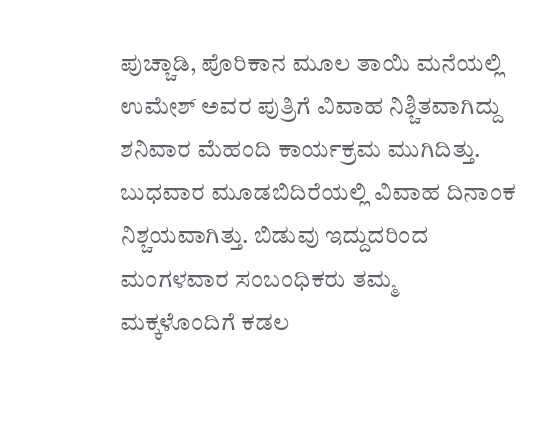ಪುಚ್ಚಾಡಿ, ಪೊರಿಕಾನ ಮೂಲ ತಾಯಿ ಮನೆಯಲ್ಲಿ ಉಮೇಶ್‌ ಅವರ ಪುತ್ರಿಗೆ ವಿವಾಹ ನಿಶ್ಚಿತವಾಗಿದ್ದು ಶನಿವಾರ ಮೆಹಂದಿ ಕಾರ್ಯಕ್ರಮ ಮುಗಿದಿತ್ತು. ಬುಧವಾರ ಮೂಡಬಿದಿರೆಯಲ್ಲಿ ವಿವಾಹ ದಿನಾಂಕ ನಿಶ್ಚಯವಾಗಿತ್ತು. ಬಿಡುವು ಇದ್ದುದರಿಂದ ಮಂಗಳವಾರ ಸಂಬಂಧಿಕರು ತಮ್ಮ ಮಕ್ಕಳೊಂದಿಗೆ ಕಡಲ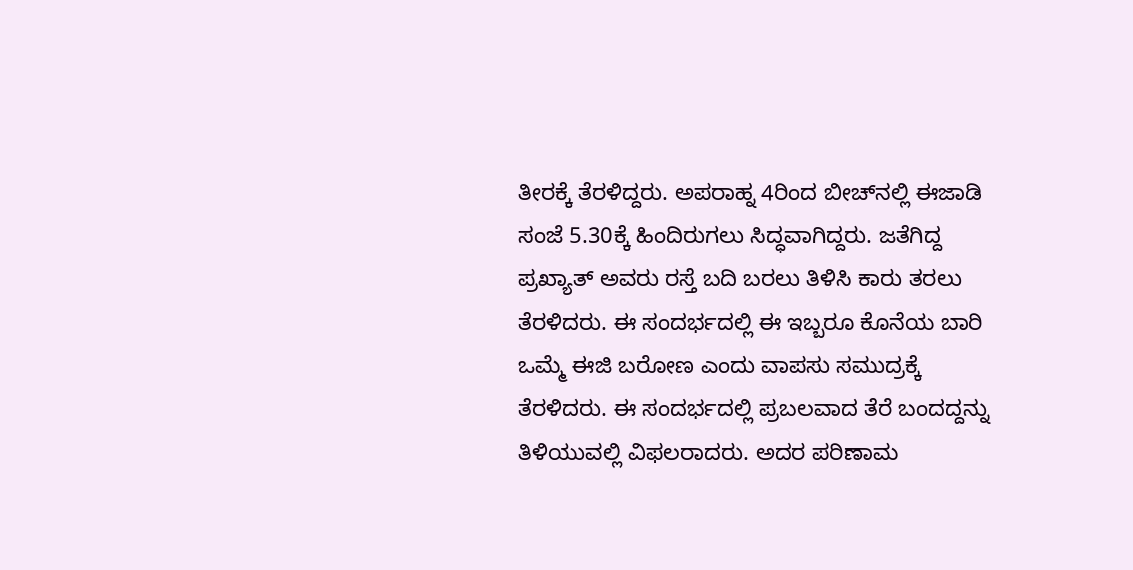ತೀರಕ್ಕೆ ತೆರಳಿದ್ದರು. ಅಪರಾಹ್ನ 4ರಿಂದ ಬೀಚ್‌ನಲ್ಲಿ ಈಜಾಡಿ ಸಂಜೆ 5.30ಕ್ಕೆ ಹಿಂದಿರುಗಲು ಸಿದ್ಧವಾಗಿದ್ದರು. ಜತೆಗಿದ್ದ ಪ್ರಖ್ಯಾತ್‌ ಅವರು ರಸ್ತೆ ಬದಿ ಬರಲು ತಿಳಿಸಿ ಕಾರು ತರಲು ತೆರಳಿದರು. ಈ ಸಂದರ್ಭದಲ್ಲಿ ಈ ಇಬ್ಬರೂ ಕೊನೆಯ ಬಾರಿ ಒಮ್ಮೆ ಈಜಿ ಬರೋಣ ಎಂದು ವಾಪಸು ಸಮುದ್ರಕ್ಕೆ ತೆರಳಿದರು. ಈ ಸಂದರ್ಭದಲ್ಲಿ ಪ್ರಬಲವಾದ ತೆರೆ ಬಂದದ್ದನ್ನು ತಿಳಿಯುವಲ್ಲಿ ವಿಫ‌ಲರಾದರು. ಅದರ ಪರಿಣಾಮ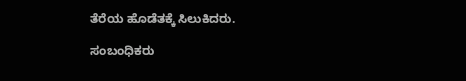ತೆರೆಯ ಹೊಡೆತಕ್ಕೆ ಸಿಲುಕಿದರು.

ಸಂಬಂಧಿಕರು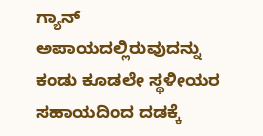ಗ್ಯಾನ್‌ ಅಪಾಯದಲ್ಲಿರುವುದನ್ನು ಕಂಡು ಕೂಡಲೇ ಸ್ಥಳೀಯರ ಸಹಾಯದಿಂದ ದಡಕ್ಕೆ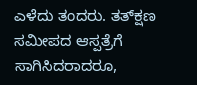ಎಳೆದು ತಂದರು. ತತ್‌ಕ್ಷಣ ಸಮೀಪದ ಆಸ್ಪತ್ರೆಗೆ ಸಾಗಿಸಿದರಾದರೂ,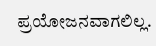ಪ್ರಯೋಜನವಾಗಲಿಲ್ಲ.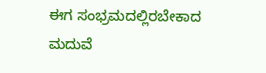ಈಗ ಸಂಭ್ರಮದಲ್ಲಿರಬೇಕಾದ ಮದುವೆ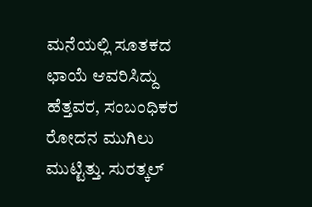ಮನೆಯಲ್ಲಿ ಸೂತಕದ ಛಾಯೆ ಆವರಿಸಿದ್ದು ಹೆತ್ತವರ, ಸಂಬಂಧಿಕರ ರೋದನ ಮುಗಿಲು ಮುಟ್ಟಿತ್ತು. ಸುರತ್ಕಲ್‌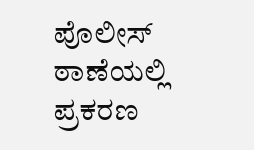ಪೊಲೀಸ್‌ ಠಾಣೆಯಲ್ಲಿ ಪ್ರಕರಣ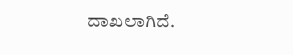ದಾಖಲಾಗಿದೆ.